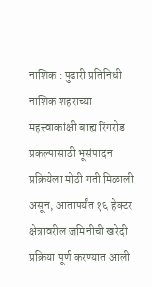नाशिक : पुढारी प्रतिनिधी
नाशिक शहराच्या महत्त्वाकांक्षी बाह्य रिंगरोड प्रकल्पासाठी भूसंपादन प्रक्रियेला मोठी गती मिळाली असून, आतापर्यंत १६ हेक्टर क्षेत्रावरील जमिनीची खरेदी प्रक्रिया पूर्ण करण्यात आली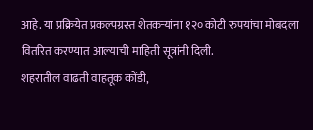आहे. या प्रक्रियेत प्रकल्पग्रस्त शेतकऱ्यांना १२० कोटी रुपयांचा मोबदला वितरित करण्यात आल्याची माहिती सूत्रांनी दिली.
शहरातील वाढती वाहतूक कोंडी,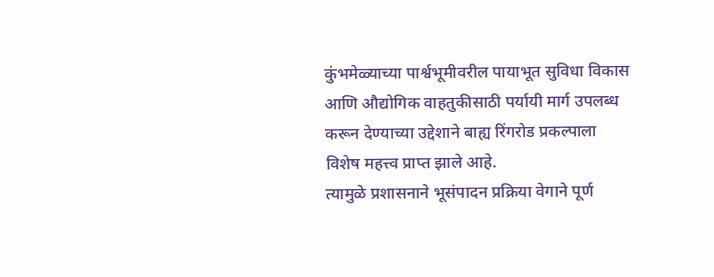कुंभमेळ्याच्या पार्श्वभूमीवरील पायाभूत सुविधा विकास आणि औद्योगिक वाहतुकीसाठी पर्यायी मार्ग उपलब्ध करून देण्याच्या उद्देशाने बाह्य रिंगरोड प्रकल्पाला विशेष महत्त्व प्राप्त झाले आहे.
त्यामुळे प्रशासनाने भूसंपादन प्रक्रिया वेगाने पूर्ण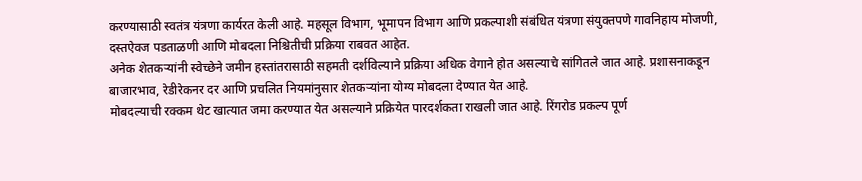करण्यासाठी स्वतंत्र यंत्रणा कार्यरत केली आहे. महसूल विभाग, भूमापन विभाग आणि प्रकल्पाशी संबंधित यंत्रणा संयुक्तपणे गावनिहाय मोजणी, दस्तऐवज पडताळणी आणि मोबदला निश्चितीची प्रक्रिया राबवत आहेत.
अनेक शेतकऱ्यांनी स्वेच्छेने जमीन हस्तांतरासाठी सहमती दर्शविल्याने प्रक्रिया अधिक वेगाने होत असल्याचे सांगितले जात आहे. प्रशासनाकडून बाजारभाव, रेडीरेकनर दर आणि प्रचलित नियमांनुसार शेतकऱ्यांना योग्य मोबदला देण्यात येत आहे.
मोबदल्याची रक्कम थेट खात्यात जमा करण्यात येत असल्याने प्रक्रियेत पारदर्शकता राखली जात आहे. रिंगरोड प्रकल्प पूर्ण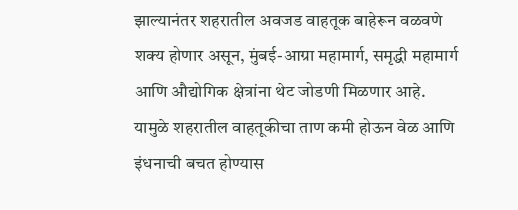झाल्यानंतर शहरातील अवजड वाहतूक बाहेरून वळवणे शक्य होणार असून, मुंबई-आग्रा महामार्ग, समृद्धी महामार्ग आणि औद्योगिक क्षेत्रांना थेट जोडणी मिळणार आहे. यामुळे शहरातील वाहतूकीचा ताण कमी होऊन वेळ आणि इंधनाची बचत होण्यास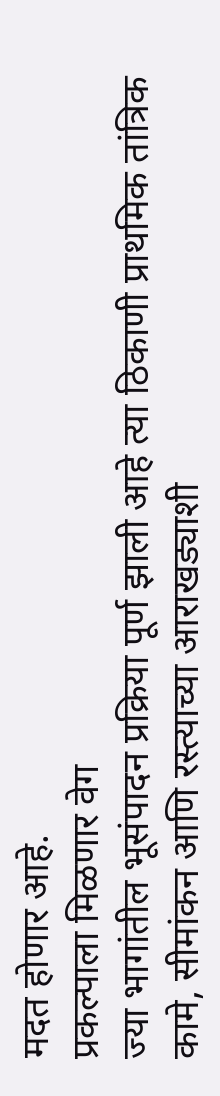मदत होणार आहे.
प्रकल्पाला मिळणार वेग
ज्या भागांतील भूसंपादन प्रक्रिया पूर्ण झाली आहे त्या ठिकाणी प्राथमिक तांत्रिक कामे, सीमांकन आणि रस्त्याच्या आराखड्याशी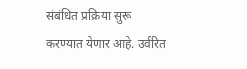संबंधित प्रक्रिया सुरू करण्यात येणार आहे. उर्वरित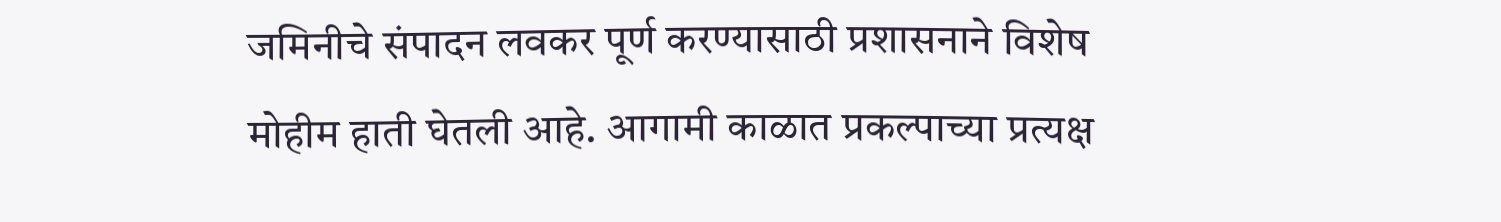जमिनीचे संपादन लवकर पूर्ण करण्यासाठी प्रशासनाने विशेष मोहीम हाती घेतली आहे. आगामी काळात प्रकल्पाच्या प्रत्यक्ष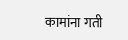कामांना गती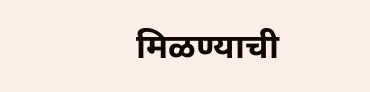मिळण्याची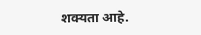शक्यता आहे.